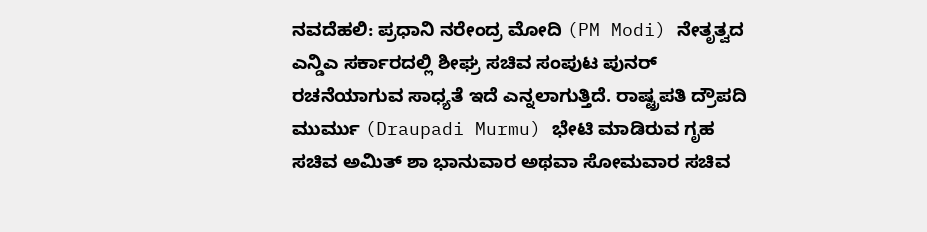ನವದೆಹಲಿ: ಪ್ರಧಾನಿ ನರೇಂದ್ರ ಮೋದಿ (PM Modi) ನೇತೃತ್ವದ ಎನ್ಡಿಎ ಸರ್ಕಾರದಲ್ಲಿ ಶೀಘ್ರ ಸಚಿವ ಸಂಪುಟ ಪುನರ್ ರಚನೆಯಾಗುವ ಸಾಧ್ಯತೆ ಇದೆ ಎನ್ನಲಾಗುತ್ತಿದೆ. ರಾಷ್ಟ್ರಪತಿ ದ್ರೌಪದಿ ಮುರ್ಮು (Draupadi Murmu) ಭೇಟಿ ಮಾಡಿರುವ ಗೃಹ ಸಚಿವ ಅಮಿತ್ ಶಾ ಭಾನುವಾರ ಅಥವಾ ಸೋಮವಾರ ಸಚಿವ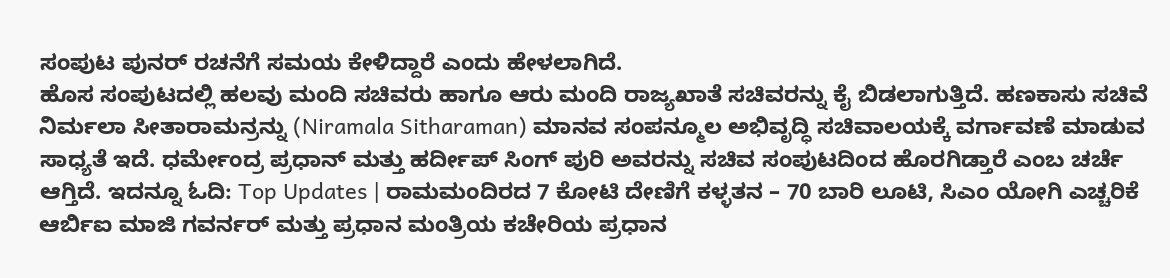ಸಂಪುಟ ಪುನರ್ ರಚನೆಗೆ ಸಮಯ ಕೇಳಿದ್ದಾರೆ ಎಂದು ಹೇಳಲಾಗಿದೆ.
ಹೊಸ ಸಂಪುಟದಲ್ಲಿ ಹಲವು ಮಂದಿ ಸಚಿವರು ಹಾಗೂ ಆರು ಮಂದಿ ರಾಜ್ಯಖಾತೆ ಸಚಿವರನ್ನು ಕೈ ಬಿಡಲಾಗುತ್ತಿದೆ. ಹಣಕಾಸು ಸಚಿವೆ ನಿರ್ಮಲಾ ಸೀತಾರಾಮನ್ರನ್ನು (Niramala Sitharaman) ಮಾನವ ಸಂಪನ್ಮೂಲ ಅಭಿವೃದ್ಧಿ ಸಚಿವಾಲಯಕ್ಕೆ ವರ್ಗಾವಣೆ ಮಾಡುವ ಸಾಧ್ಯತೆ ಇದೆ. ಧರ್ಮೇಂದ್ರ ಪ್ರಧಾನ್ ಮತ್ತು ಹರ್ದೀಪ್ ಸಿಂಗ್ ಪುರಿ ಅವರನ್ನು ಸಚಿವ ಸಂಪುಟದಿಂದ ಹೊರಗಿಡ್ತಾರೆ ಎಂಬ ಚರ್ಚೆ ಆಗ್ತಿದೆ. ಇದನ್ನೂ ಓದಿ: Top Updates | ರಾಮಮಂದಿರದ 7 ಕೋಟಿ ದೇಣಿಗೆ ಕಳ್ಳತನ – 70 ಬಾರಿ ಲೂಟಿ, ಸಿಎಂ ಯೋಗಿ ಎಚ್ಚರಿಕೆ
ಆರ್ಬಿಐ ಮಾಜಿ ಗವರ್ನರ್ ಮತ್ತು ಪ್ರಧಾನ ಮಂತ್ರಿಯ ಕಚೇರಿಯ ಪ್ರಧಾನ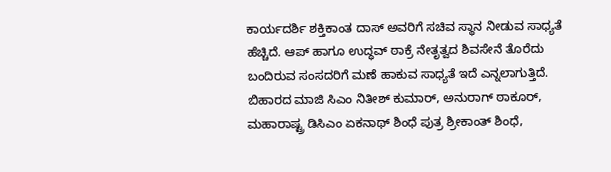ಕಾರ್ಯದರ್ಶಿ ಶಕ್ತಿಕಾಂತ ದಾಸ್ ಅವರಿಗೆ ಸಚಿವ ಸ್ಥಾನ ನೀಡುವ ಸಾಧ್ಯತೆ ಹೆಚ್ಚಿದೆ. ಆಪ್ ಹಾಗೂ ಉದ್ಧವ್ ಠಾಕ್ರೆ ನೇತೃತ್ವದ ಶಿವಸೇನೆ ತೊರೆದು ಬಂದಿರುವ ಸಂಸದರಿಗೆ ಮಣೆ ಹಾಕುವ ಸಾಧ್ಯತೆ ಇದೆ ಎನ್ನಲಾಗುತ್ತಿದೆ.
ಬಿಹಾರದ ಮಾಜಿ ಸಿಎಂ ನಿತೀಶ್ ಕುಮಾರ್, ಅನುರಾಗ್ ಠಾಕೂರ್, ಮಹಾರಾಷ್ಟ್ರ ಡಿಸಿಎಂ ಏಕನಾಥ್ ಶಿಂಧೆ ಪುತ್ರ ಶ್ರೀಕಾಂತ್ ಶಿಂಧೆ,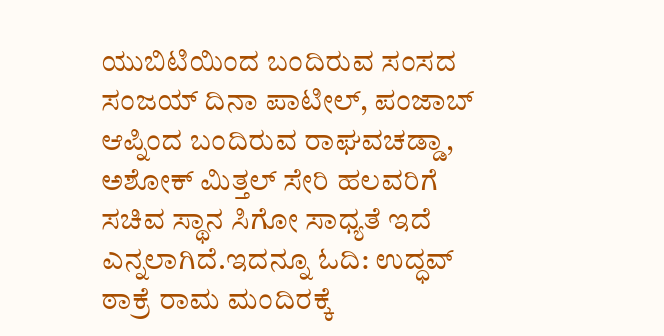ಯುಬಿಟಿಯಿಂದ ಬಂದಿರುವ ಸಂಸದ ಸಂಜಯ್ ದಿನಾ ಪಾಟೀಲ್, ಪಂಜಾಬ್ ಆಪ್ನಿಂದ ಬಂದಿರುವ ರಾಘವಚಡ್ಡಾ, ಅಶೋಕ್ ಮಿತ್ತಲ್ ಸೇರಿ ಹಲವರಿಗೆ ಸಚಿವ ಸ್ಥಾನ ಸಿಗೋ ಸಾಧ್ಯತೆ ಇದೆ ಎನ್ನಲಾಗಿದೆ.ಇದನ್ನೂ ಓದಿ: ಉದ್ಧವ್ ಠಾಕ್ರೆ ರಾಮ ಮಂದಿರಕ್ಕೆ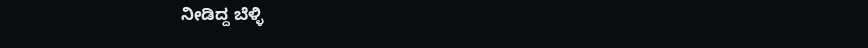ನೀಡಿದ್ದ ಬೆಳ್ಳಿ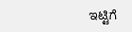ಇಟ್ಟಿಗೆ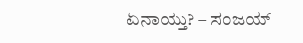ಏನಾಯ್ತು? – ಸಂಜಯ್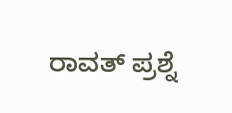ರಾವತ್ ಪ್ರಶ್ನೆ